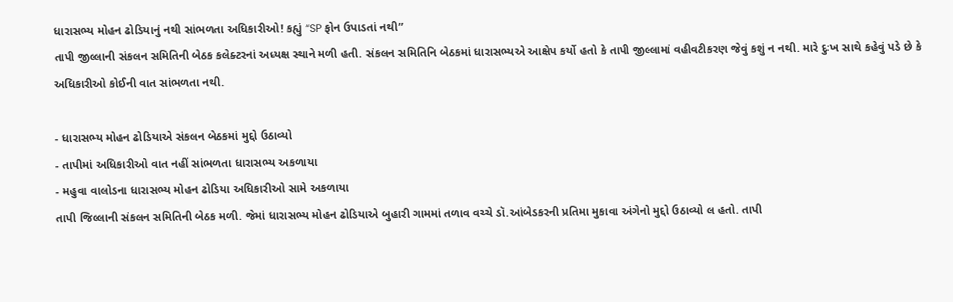ધારાસભ્ય મોહન ઢોડિયાનું નથી સાંભળતા અધિકારીઓ! કહ્યું “SP ફોન ઉપાડતાં નથી”
તાપી જીલ્લાની સંકલન સમિતિની બેઠક કલેક્ટરનાં અધ્યક્ષ સ્થાને મળી હતી. સંકલન સમિતિનિ બેઠકમાં ધારાસભ્યએ આક્ષેપ કર્યો હતો કે તાપી જીલ્લામાં વહીવટીકરણ જેવું કશું ન નથી. મારે દુઃખ સાથે કહેવું પડે છે કે અધિકારીઓ કોઈની વાત સાંભળતા નથી.

- ધારાસભ્ય મોહન ઢોડિયાએ સંકલન બેઠકમાં મુદ્દો ઉઠાવ્યો
- તાપીમાં અધિકારીઓ વાત નહીં સાંભળતા ધારાસભ્ય અકળાયા
- મહુવા વાલોડના ધારાસભ્ય મોહન ઢોડિયા અધિકારીઓ સામે અકળાયા
તાપી જિલ્લાની સંકલન સમિતિની બેઠક મળી. જેમાં ધારાસભ્ય મોહન ઢોડિયાએ બુહારી ગામમાં તળાવ વચ્ચે ડૉ.આંબેડકરની પ્રતિમા મુકાવા અંગેનો મુદ્દો ઉઠાવ્યો લ હતો. તાપી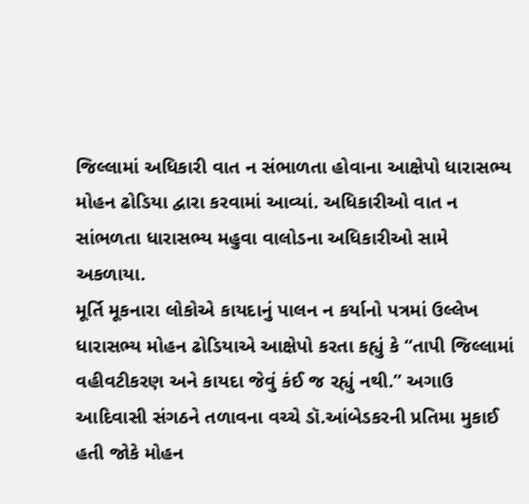જિલ્લામાં અધિકારી વાત ન સંભાળતા હોવાના આક્ષેપો ધારાસભ્ય મોહન ઢોડિયા દ્વારા કરવામાં આવ્યાં. અધિકારીઓ વાત ન સાંભળતા ધારાસભ્ય મહુવા વાલોડના અધિકારીઓ સામે અકળાયા.
મૂર્તિ મૂકનારા લોકોએ કાયદાનું પાલન ન કર્યાનો પત્રમાં ઉલ્લેખ
ધારાસભ્ય મોહન ઢોડિયાએ આક્ષેપો કરતા કહ્યું કે “તાપી જિલ્લામાં વહીવટીકરણ અને કાયદા જેવું કંઈ જ રહ્યું નથી.” અગાઉ આદિવાસી સંગઠને તળાવના વચ્ચે ડૉ.આંબેડકરની પ્રતિમા મુકાઈ હતી જોકે મોહન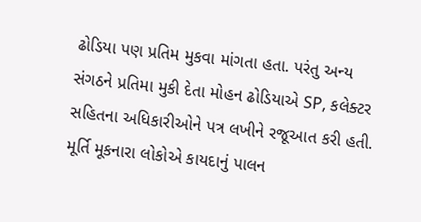ઢોડિયા પણ પ્રતિમ મુકવા માંગતા હતા. પરંતુ અન્ય સંગઠને પ્રતિમા મુકી દેતા મોહન ઢોડિયાએ SP, કલેક્ટર સહિતના અધિકારીઓને પત્ર લખીને રજૂઆત કરી હતી. મૂર્તિ મૂકનારા લોકોએ કાયદાનું પાલન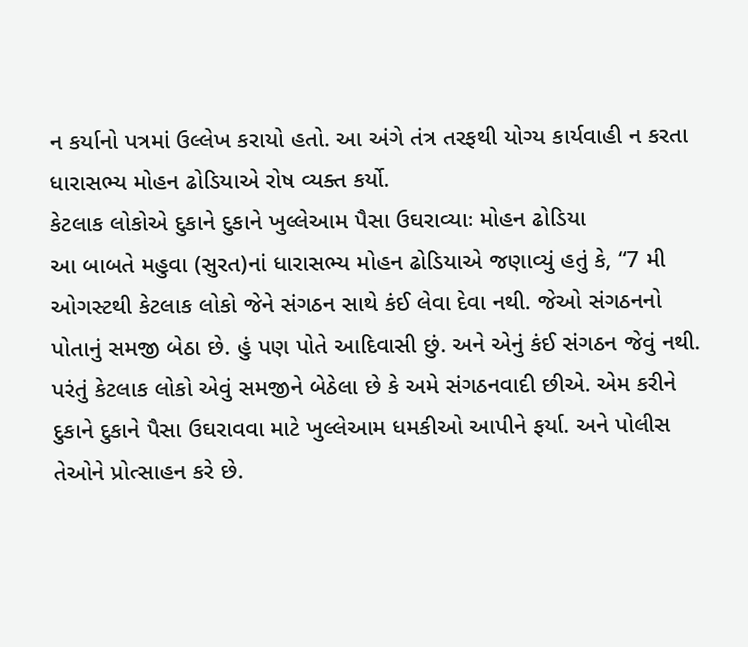ન કર્યાનો પત્રમાં ઉલ્લેખ કરાયો હતો. આ અંગે તંત્ર તરફથી યોગ્ય કાર્યવાહી ન કરતા ધારાસભ્ય મોહન ઢોડિયાએ રોષ વ્યક્ત કર્યો.
કેટલાક લોકોએ દુકાને દુકાને ખુલ્લેઆમ પૈસા ઉઘરાવ્યાઃ મોહન ઢોડિયા
આ બાબતે મહુવા (સુરત)નાં ધારાસભ્ય મોહન ઢોડિયાએ જણાવ્યું હતું કે, “7 મી ઓગસ્ટથી કેટલાક લોકો જેને સંગઠન સાથે કંઈ લેવા દેવા નથી. જેઓ સંગઠનનો પોતાનું સમજી બેઠા છે. હું પણ પોતે આદિવાસી છું. અને એનું કંઈ સંગઠન જેવું નથી. પરંતું કેટલાક લોકો એવું સમજીને બેઠેલા છે કે અમે સંગઠનવાદી છીએ. એમ કરીને દુકાને દુકાને પૈસા ઉઘરાવવા માટે ખુલ્લેઆમ ધમકીઓ આપીને ફર્યા. અને પોલીસ તેઓને પ્રોત્સાહન કરે છે.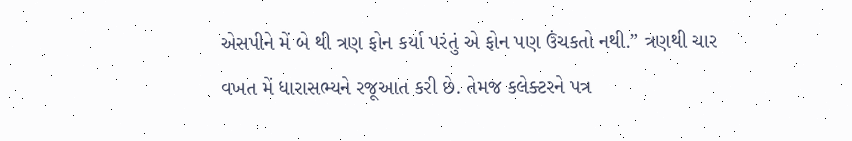એસપીને મેં બે થી ત્રણ ફોન કર્યા પરંતું એ ફોન પણ ઉંચકતો નથી.” ત્રણથી ચાર વખત મેં ધારાસભ્યને રજૂઆત કરી છે. તેમજ કલેક્ટરને પત્ર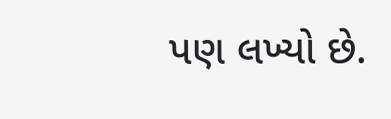પણ લખ્યો છે.